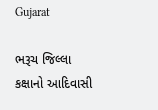Gujarat

ભરૂચ જિલ્લા કક્ષાનો આદિવાસી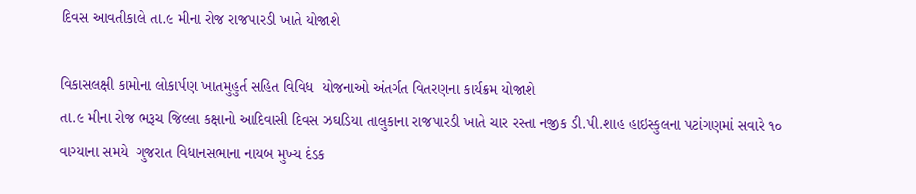દિવસ આવતીકાલે તા.૯ મીના રોજ રાજપારડી ખાતે યોજાશે

વિકાસલક્ષી કામોના લોકાર્પણ ખાતમુહુર્ત સહિત વિવિધ  યોજનાઓ અંતર્ગત વિતરણના કાર્યક્રમ યોજાશે
તા.૯ મીના રોજ ભરૂચ જિલ્લા કક્ષાનો આદિવાસી દિવસ ઝઘડિયા તાલુકાના રાજપારડી ખાતે ચાર રસ્તા નજીક ડી.પી.શાહ હાઇસ્કુલના પટાંગણમાં સવારે ૧૦ વાગ્યાના સમયે  ગુજરાત વિધાનસભાના નાયબ મુખ્ય દંડક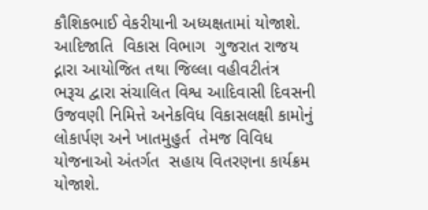કૌશિકભાઈ વેકરીયાની અધ્યક્ષતામાં યોજાશે. આદિજાતિ  વિકાસ વિભાગ  ગુજરાત રાજય  દ્નારા આયોજિત તથા જિલ્લા વહીવટીતંત્ર  ભરૂચ દ્વારા સંચાલિત વિશ્વ આદિવાસી દિવસની ઉજવણી નિમિત્તે અનેકવિધ વિકાસલક્ષી કામોનું લોકાર્પણ અને ખાતમુહુર્ત  તેમજ વિવિધ યોજનાઓ અંતર્ગત  સહાય વિતરણના કાર્યક્રમ યોજાશે.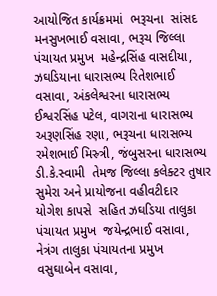આયોજિત કાર્યક્રમમાં  ભરૂચના  સાંસદ  મનસુખભાઈ વસાવા, ભરૂચ જિલ્લા પંચાયત પ્રમુખ  મહેન્દ્રસિંહ વાસદીયા,   ઝઘડિયાના ધારાસભ્ય રિતેશભાઈ વસાવા, અંકલેશ્વરના ધારાસભ્ય  ઈશ્વરસિંહ પટેલ, વાગરાના ધારાસભ્ય  અરૂણસિંહ રણા, ભરૂચના ધારાસભ્ય  રમેશભાઈ મિસ્ર્ત્રી, જંબુસરના ધારાસભ્ય  ડી.કે.સ્વામી  તેમજ જિલ્લા કલેક્ટર તુષાર સુમેરા અને પ્રાયોજના વહીવટીદાર  યોગેશ કાપસે  સહિત ઝઘડિયા તાલુકા પંચાયત પ્રમુખ  જયેન્દ્રભાઈ વસાવા, નેત્રંગ તાલુકા પંચાયતના પ્રમુખ  વસુઘાબેન વસાવા,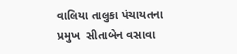વાલિયા તાલુકા પંચાયતના પ્રમુખ  સીતાબેન વસાવા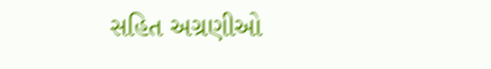સહિત અગ્રણીઓ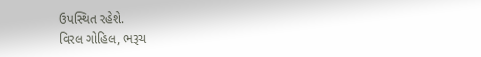ઉપસ્થિત રહેશે.
વિરલ ગોહિલ, ભરૂચ